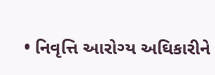• નિવૃત્તિ આરોગ્ય અઘિકારીને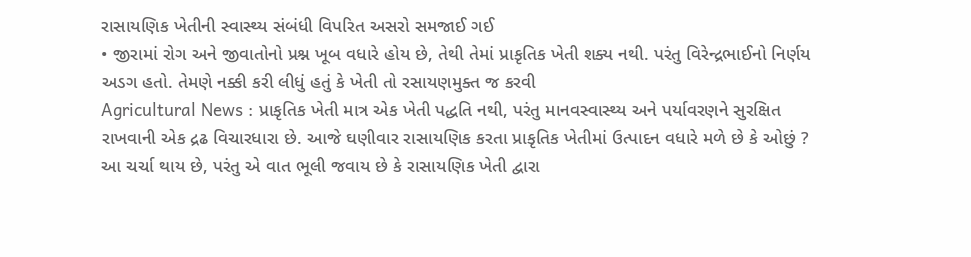રાસાયણિક ખેતીની સ્વાસ્થ્ય સંબંધી વિપરિત અસરો સમજાઈ ગઈ
• જીરામાં રોગ અને જીવાતોનો પ્રશ્ન ખૂબ વધારે હોય છે, તેથી તેમાં પ્રાકૃતિક ખેતી શક્ય નથી. પરંતુ વિરેન્દ્રભાઈનો નિર્ણય અડગ હતો. તેમણે નક્કી કરી લીધું હતું કે ખેતી તો રસાયણમુક્ત જ કરવી
Agricultural News : પ્રાકૃતિક ખેતી માત્ર એક ખેતી પદ્ધતિ નથી, પરંતુ માનવસ્વાસ્થ્ય અને પર્યાવરણને સુરક્ષિત રાખવાની એક દ્રઢ વિચારધારા છે. આજે ઘણીવાર રાસાયણિક કરતા પ્રાકૃતિક ખેતીમાં ઉત્પાદન વધારે મળે છે કે ઓછું ? આ ચર્ચા થાય છે, પરંતુ એ વાત ભૂલી જવાય છે કે રાસાયણિક ખેતી દ્વારા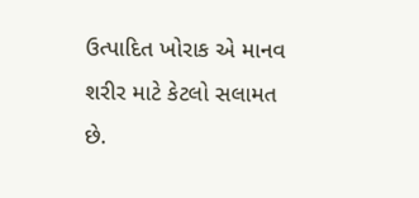ઉત્પાદિત ખોરાક એ માનવ શરીર માટે કેટલો સલામત છે.